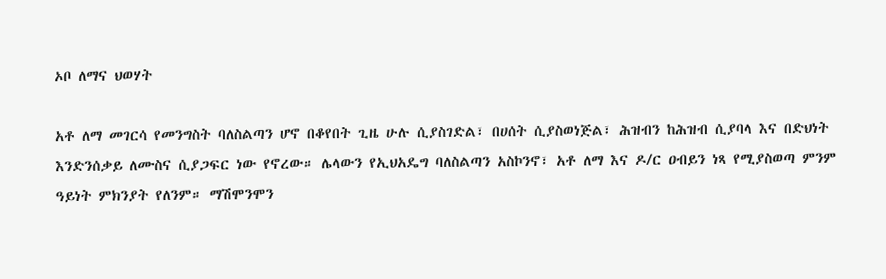ኦቦ ለማና ህወሃት

አቶ ለማ መገርሳ የመንግስት ባለስልጣን ሆኖ በቆየበት ጊዜ ሁሉ ሲያስገድል፣ በሀሰት ሲያስወነጅል፣ ሕዝብን ከሕዝብ ሲያባላ እና በድህነት እንድንሰቃይ ለሙስና ሲያጋፍር ነው የኖረው። ሌላውን የኢህአዴግ ባለስልጣን አስኮንኖ፣ አቶ ለማ እና ዶ/ር ዐብይን ነጻ የሚያስወጣ ምንም ዓይነት ምክንያት የለንም። ማሽሞንሞን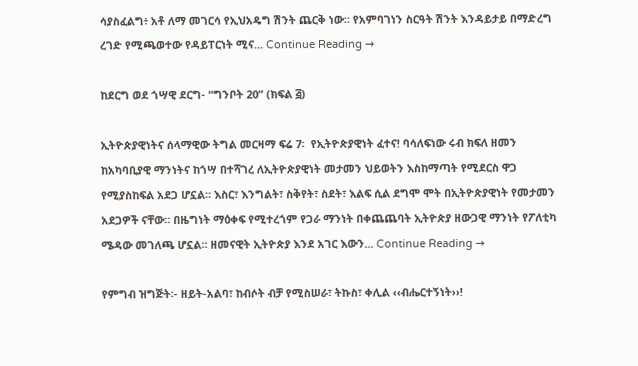ሳያስፈልግ፥ አቶ ለማ መገርሳ የኢህአዴግ ሽንት ጨርቅ ነው። የአምባገነን ስርዓት ሽንት እንዳይታይ በማድረግ ረገድ የሚጫወተው የዳይፐርነት ሚና... Continue Reading →

ከደርግ ወደ ጎሣዊ ደርግ- “ግንቦት 20” (ክፍል ፭)

ኢትዮጵያዊነትና ሰላማዊው ትግል መርዛማ ፍሬ 7፡  የኢትዮጵያዊነት ፈተና! ባሳለፍነው ሩብ ክፍለ ዘመን ከአካባቢያዊ ማንነትና ከጎሣ በተሻገረ ለኢትዮጵያዊነት መታመን ህይወትን እስከማጣት የሚደርስ ዋጋ የሚያስከፍል አደጋ ሆኗል። እስር፣ እንግልት፣ ስቅየት፣ ስደት፣ እልፍ ሲል ደግሞ ሞት በኢትዮጵያዊነት የመታመን አደጋዎች ናቸው። በዜግነት ማዕቀፍ የሚተረጎም የጋራ ማንነት በቀጨጨባት ኢትዮጵያ ዘውጋዊ ማንነት የፖለቲካ ሜዳው መገለጫ ሆኗል። ዘመናዊት ኢትዮጵያ እንደ አገር እውን... Continue Reading →

የምግብ ዝግጅት፡- ዘይት-አልባ፣ ከብሶት ብቻ የሚስሠራ፣ ትኩስ፣ ቀሊል ‹‹ብሔርተኝነት››!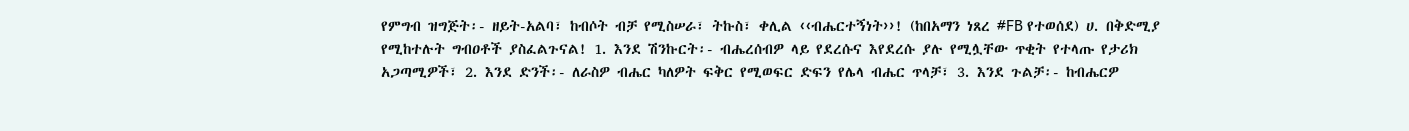የምግብ ዝግጅት፡- ዘይት-አልባ፣ ከብሶት ብቻ የሚስሠራ፣ ትኩስ፣ ቀሊል ‹‹ብሔርተኝነት››! (ከበአማን ነጸረ #FB የተወሰደ) ሀ. በቅድሚያ የሚከተሉት ግብዐቶች ያስፈልጉናል! 1. እንደ ሽንኩርት፡- ብሔረሰብዎ ላይ የደረሱና እየደረሱ ያሉ የሚሏቸው ጥቂት የተላጡ የታሪክ አጋጣሚዎች፣ 2. እንደ ድንች፡- ለራስዎ ብሔር ካለዎት ፍቅር የሚወፍር ድፍን የሌላ ብሔር ጥላቻ፣ 3. እንደ ጉልቻ፡- ከብሔርዎ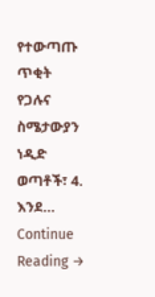የተውጣጡ ጥቂት የጋሉና ስሜታውያን ነዲድ ወጣቶች፣ 4. እንደ... Continue Reading →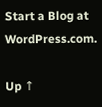Start a Blog at WordPress.com.

Up ↑